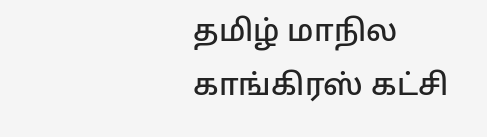தமிழ் மாநில காங்கிரஸ் கட்சி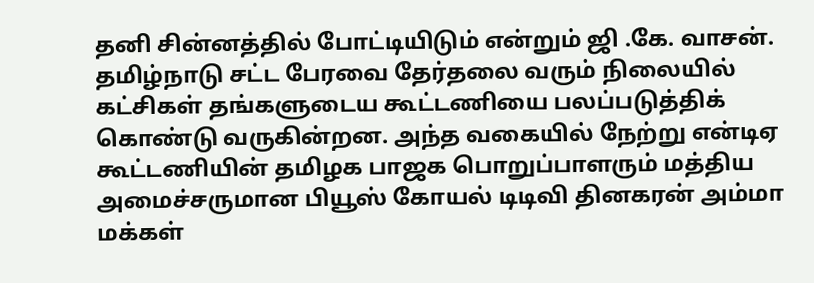தனி சின்னத்தில் போட்டியிடும் என்றும் ஜி .கே. வாசன்.
தமிழ்நாடு சட்ட பேரவை தேர்தலை வரும் நிலையில் கட்சிகள் தங்களுடைய கூட்டணியை பலப்படுத்திக் கொண்டு வருகின்றன. அந்த வகையில் நேற்று என்டிஏ கூட்டணியின் தமிழக பாஜக பொறுப்பாளரும் மத்திய அமைச்சருமான பியூஸ் கோயல் டிடிவி தினகரன் அம்மா மக்கள்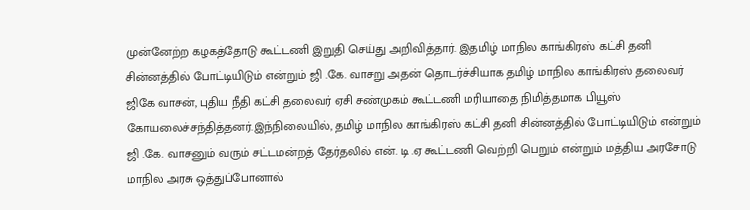முன்னேற்ற கழகத்தோடு கூட்டணி இறுதி செய்து அறிவித்தார். இதமிழ் மாநில காங்கிரஸ் கட்சி தனி சின்னத்தில் போட்டியிடும் என்றும் ஜி .கே. வாசறு அதன் தொடர்ச்சியாக தமிழ் மாநில காங்கிரஸ் தலைவர் ஜிகே வாசன், புதிய நீதி கட்சி தலைவர் ஏசி சண்முகம் கூட்டணி மரியாதை நிமித்தமாக பியூஸ் கோயலைச்சந்தித்தனர்.இந்நிலையில், தமிழ் மாநில காங்கிரஸ் கட்சி தனி சின்னத்தில் போட்டியிடும் என்றும் ஜி .கே. வாசனும் வரும் சட்டமன்றத் தேர்தலில் என். டி .ஏ கூட்டணி வெற்றி பெறும் என்றும் மத்திய அரசோடு மாநில அரசு ஒத்துப்போனால்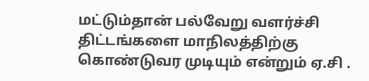மட்டும்தான் பல்வேறு வளர்ச்சி திட்டங்களை மாநிலத்திற்கு கொண்டுவர முடியும் என்றும் ஏ.சி .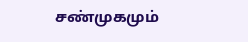சண்முகமும்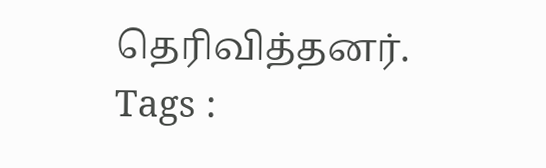தெரிவித்தனர்.
Tags :